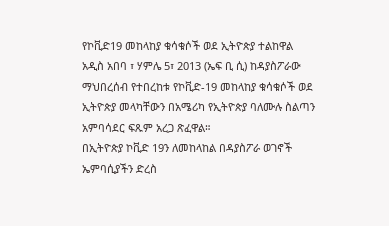የኮቪድ19 መከላከያ ቁሳቁሶች ወደ ኢትዮጵያ ተልከዋል
አዲስ አበባ ፣ ሃምሌ 5፣ 2013 (ኤፍ ቢ ሲ) ከዳያስፖራው ማህበረሰብ የተበረከቱ የኮቪድ-19 መከላከያ ቁሳቁሶች ወደ ኢትዮጵያ መላካቸውን በአሜሪካ የኢትዮጵያ ባለሙሉ ስልጣን አምባሳደር ፍጹም አረጋ ጽፈዋል።
በኢትዮጵያ ኮቪድ 19ን ለመከላከል በዳያስፖራ ወገኖች ኤምባሲያችን ድረስ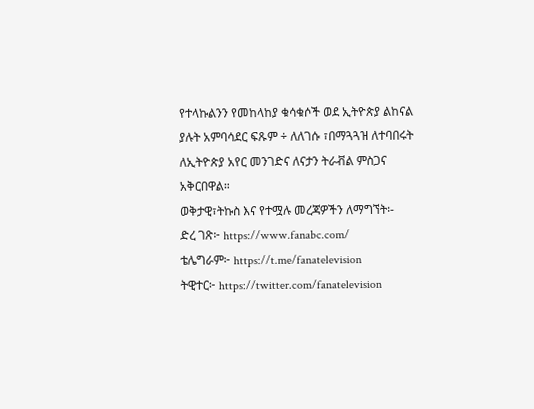የተላኩልንን የመከላከያ ቁሳቁሶች ወደ ኢትዮጵያ ልከናል ያሉት አምባሳደር ፍጹም ÷ ለለገሱ ፣በማጓጓዝ ለተባበሩት ለኢትዮጵያ አየር መንገድና ለናታን ትራቭል ምስጋና አቅርበዋል።
ወቅታዊ፣ትኩስ እና የተሟሉ መረጃዎችን ለማግኘት፡-
ድረ ገጽ፦ https://www.fanabc.com/
ቴሌግራም፦ https://t.me/fanatelevision
ትዊተር፦ https://twitter.com/fanatelevision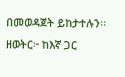በመወዳጀት ይከታተሉን፡፡
ዘወትር፦ ከእኛ ጋር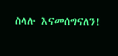ስላሉ እናመሰግናለን!